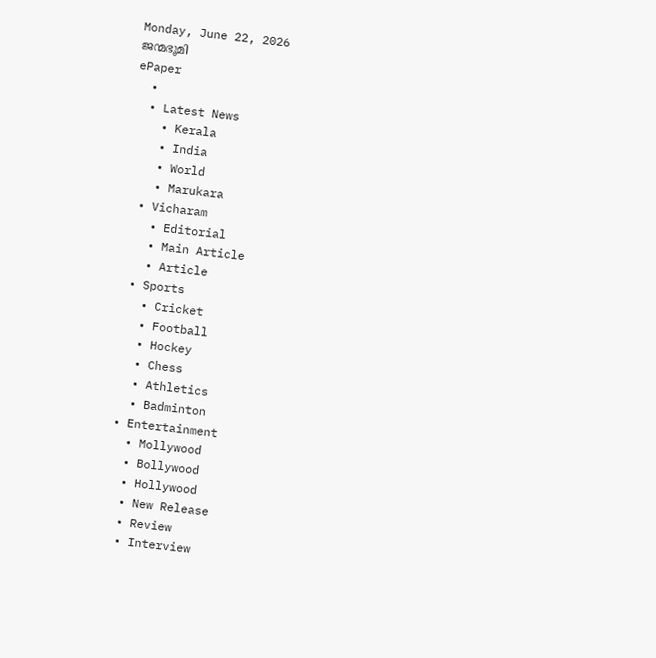Monday, June 22, 2026
ജന്മഭൂമി
ePaper
  •
  • Latest News
    • Kerala
    • India
    • World
    • Marukara
  • Vicharam
    • Editorial
    • Main Article
    • Article
  • Sports
    • Cricket
    • Football
    • Hockey
    • Chess
    • Athletics
    • Badminton
  • Entertainment
    • Mollywood
    • Bollywood
    • Hollywood
    • New Release
    • Review
    • Interview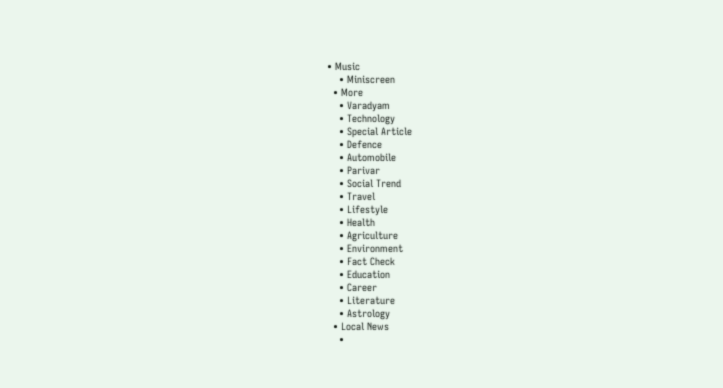• Music
    • Miniscreen
  • More
    • Varadyam
    • Technology
    • Special Article
    • Defence
    • Automobile
    • Parivar
    • Social Trend
    • Travel
    • Lifestyle
    • Health
    • Agriculture
    • Environment
    • Fact Check
    • Education
    • Career
    • Literature
    • Astrology
  • Local News
    •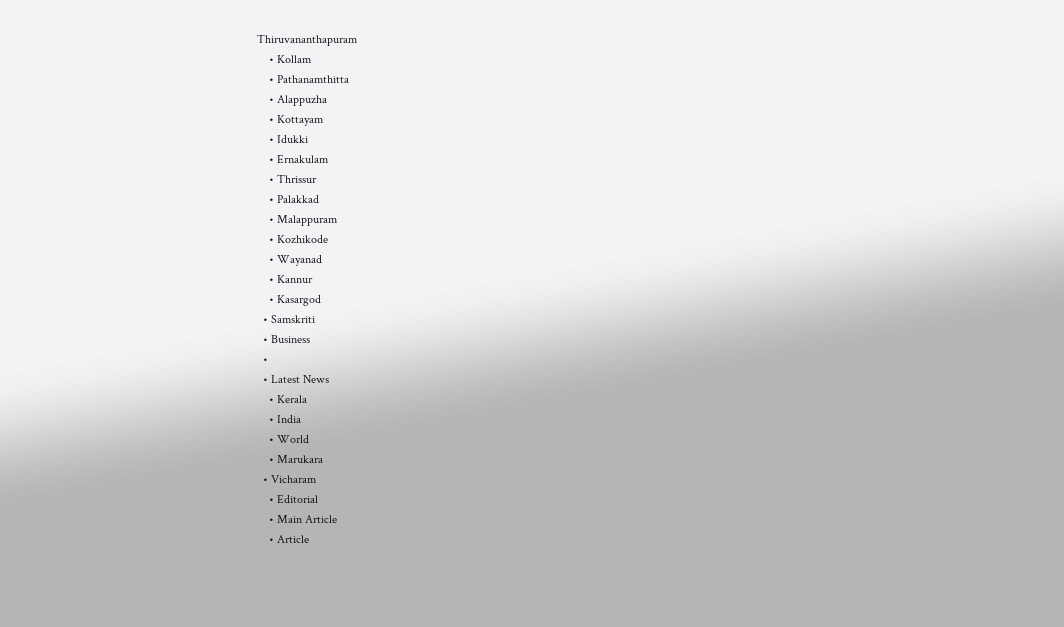Thiruvananthapuram
    • Kollam
    • Pathanamthitta
    • Alappuzha
    • Kottayam
    • Idukki
    • Ernakulam
    • Thrissur
    • Palakkad
    • Malappuram
    • Kozhikode
    • Wayanad
    • Kannur
    • Kasargod
  • Samskriti
  • Business
  •
  • Latest News
    • Kerala
    • India
    • World
    • Marukara
  • Vicharam
    • Editorial
    • Main Article
    • Article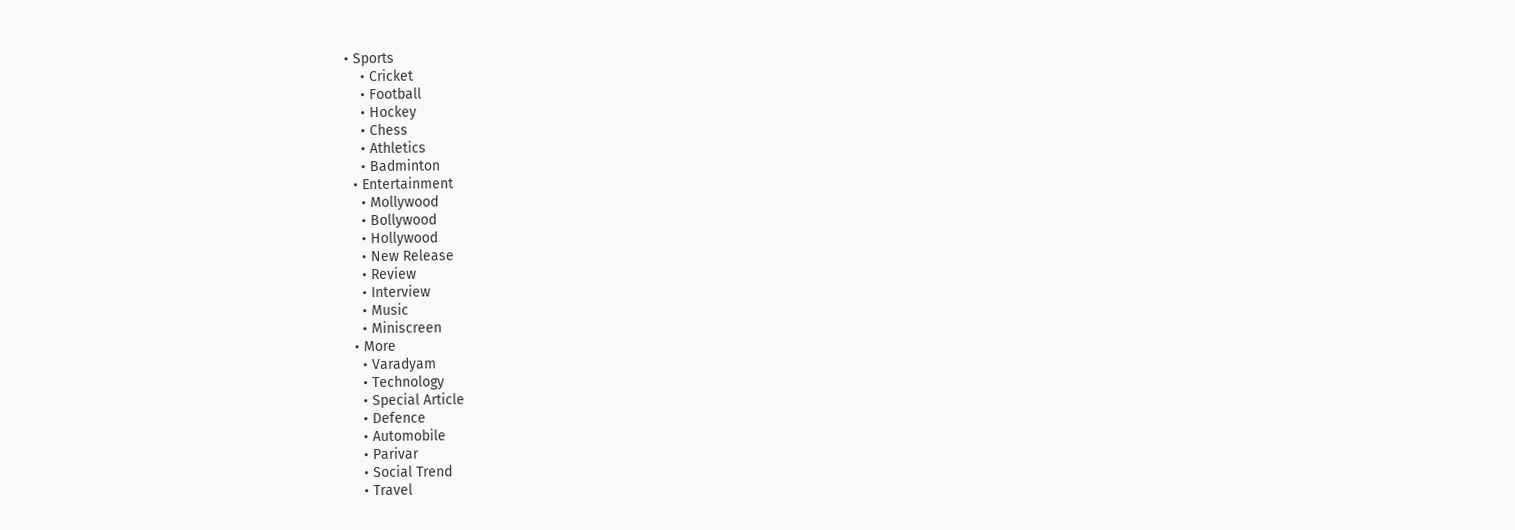• Sports
    • Cricket
    • Football
    • Hockey
    • Chess
    • Athletics
    • Badminton
  • Entertainment
    • Mollywood
    • Bollywood
    • Hollywood
    • New Release
    • Review
    • Interview
    • Music
    • Miniscreen
  • More
    • Varadyam
    • Technology
    • Special Article
    • Defence
    • Automobile
    • Parivar
    • Social Trend
    • Travel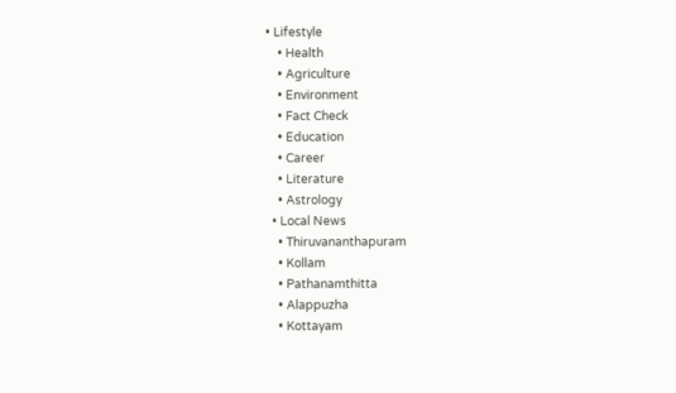• Lifestyle
    • Health
    • Agriculture
    • Environment
    • Fact Check
    • Education
    • Career
    • Literature
    • Astrology
  • Local News
    • Thiruvananthapuram
    • Kollam
    • Pathanamthitta
    • Alappuzha
    • Kottayam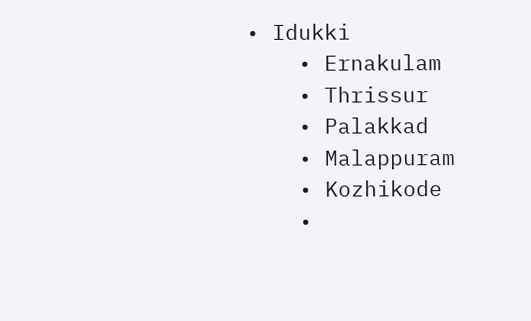• Idukki
    • Ernakulam
    • Thrissur
    • Palakkad
    • Malappuram
    • Kozhikode
    •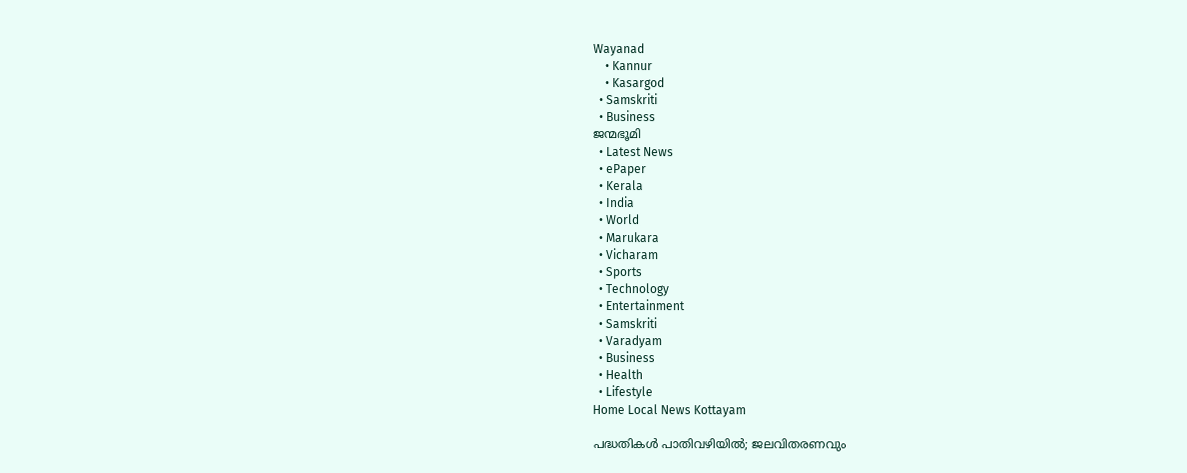Wayanad
    • Kannur
    • Kasargod
  • Samskriti
  • Business
ജന്മഭൂമി
  • Latest News
  • ePaper
  • Kerala
  • India
  • World
  • Marukara
  • Vicharam
  • Sports
  • Technology
  • Entertainment
  • Samskriti
  • Varadyam
  • Business
  • Health
  • Lifestyle
Home Local News Kottayam

പദ്ധതികള്‍ പാതിവഴിയില്‍; ജലവിതരണവും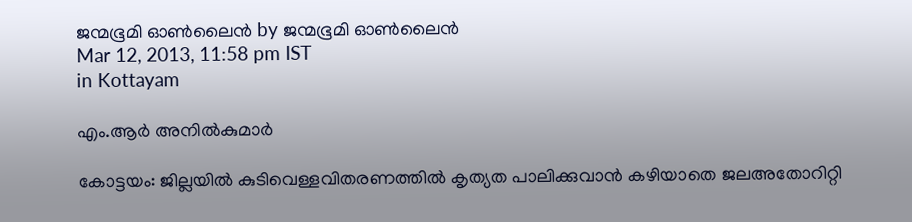ജന്മഭൂമി ഓണ്‍ലൈന്‍ by ജന്മഭൂമി ഓണ്‍ലൈന്‍
Mar 12, 2013, 11:58 pm IST
in Kottayam

എം.ആര്‍ അനില്‍കുമാര്‍

കോട്ടയം: ജില്ലയില്‍ കുടിവെള്ളവിതരണത്തില്‍ കൃത്യത പാലിക്കുവാന്‍ കഴിയാതെ ജലഅതോറിറ്റി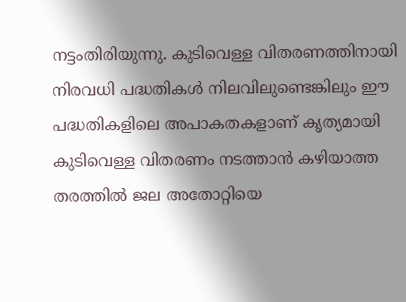നട്ടംതിരിയുന്നു. കുടിവെള്ള വിതരണത്തിനായി നിരവധി പദ്ധതികള്‍ നിലവിലുണ്ടെങ്കിലും ഈ പദ്ധതികളിലെ അപാകതകളാണ് കൃത്യമായി കുടിവെള്ള വിതരണം നടത്താന്‍ കഴിയാത്ത തരത്തില്‍ ജല അതോറ്റിയെ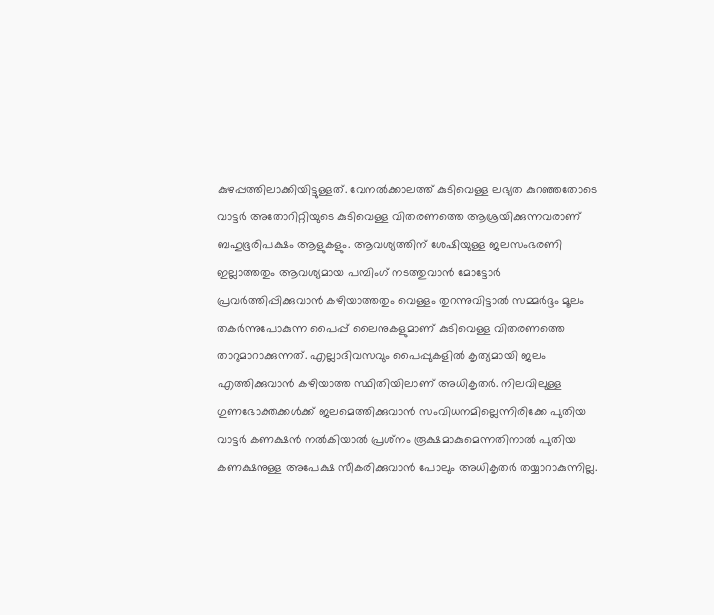കുഴപ്പത്തിലാക്കിയിട്ടുള്ളത്. വേനല്‍ക്കാലത്ത് കുടിവെള്ള ലഭ്യത കുറഞ്ഞതോടെ വാട്ടര്‍ അതോറിറ്റിയുടെ കുടിവെള്ള വിതരണത്തെ ആശ്രയിക്കുന്നവരാണ് ബഹുഭൂരിപക്ഷം ആളുകളും. ആവശ്യത്തിന് ശേഷിയുള്ള ജലസംഭരണി ഇല്ലാത്തതും ആവശ്യമായ പമ്പിംഗ് നടത്തുവാന്‍ മോട്ടോര്‍ പ്രവര്‍ത്തിപ്പിക്കുവാന്‍ കഴിയാത്തതും വെള്ളം തുറന്നുവിട്ടാല്‍ സമ്മര്‍ദ്ദം മൂലം തകര്‍ന്നുപോകുന്ന പൈപ്പ് ലൈനുകളുമാണ് കുടിവെള്ള വിതരണത്തെ താറുമാറാക്കുന്നത്. എല്ലാദിവസവും പൈപ്പുകളില്‍ കൃത്യമായി ജലം എത്തിക്കുവാന്‍ കഴിയാത്ത സ്ഥിതിയിലാണ് അധികൃതര്‍. നിലവിലുള്ള ഗുണഭോക്തക്കള്‍ക്ക് ജലമെത്തിക്കുവാന്‍ സംവിധനമില്ലെന്നിരിക്കേ പുതിയ വാട്ടര്‍ കണക്ഷന്‍ നല്‍കിയാല്‍ പ്രശ്‌നം രൂക്ഷമാകുമെന്നതിനാല്‍ പുതിയ കണക്ഷനുള്ള അപേക്ഷ സീകരിക്കുവാന്‍ പോലും അധികൃതര്‍ തയ്യാറാകുന്നില്ല.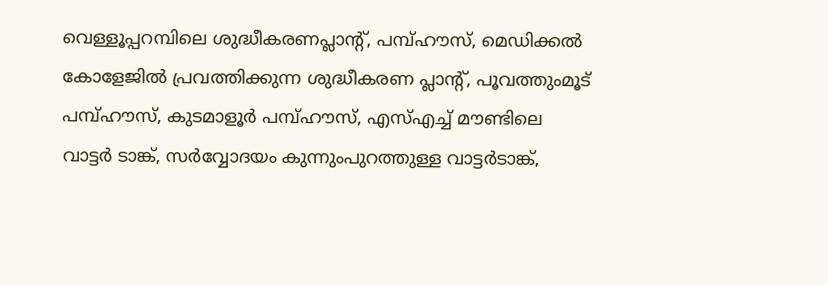വെള്ളൂപ്പറമ്പിലെ ശുദ്ധീകരണപ്ലാന്റ്, പമ്പ്ഹൗസ്, മെഡിക്കല്‍ കോളേജില്‍ പ്രവത്തിക്കുന്ന ശുദ്ധീകരണ പ്ലാന്റ്, പൂവത്തുംമൂട് പമ്പ്ഹൗസ്, കുടമാളൂര്‍ പമ്പ്ഹൗസ്, എസ്എച്ച് മൗണ്ടിലെ വാട്ടര്‍ ടാങ്ക്, സര്‍വ്വോദയം കുന്നുംപുറത്തുള്ള വാട്ടര്‍ടാങ്ക്,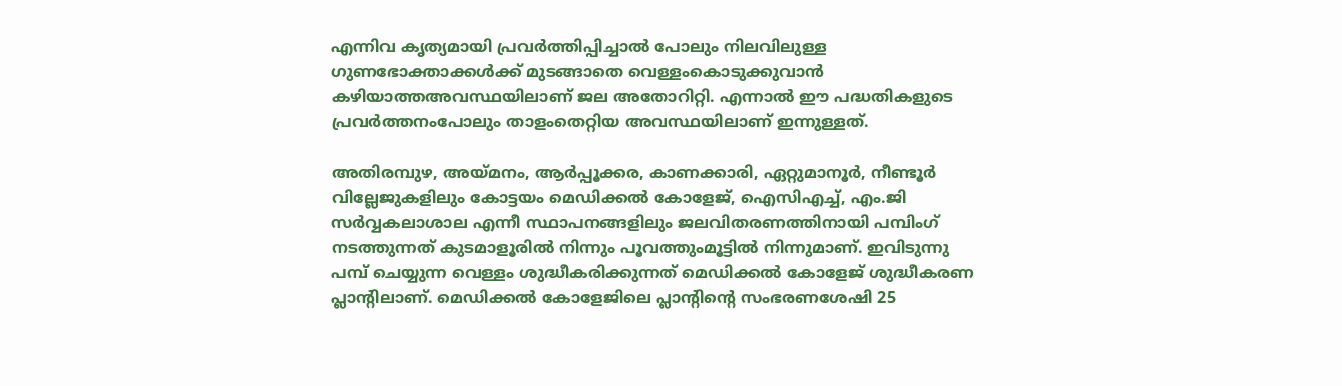എന്നിവ കൃത്യമായി പ്രവര്‍ത്തിപ്പിച്ചാല്‍ പോലും നിലവിലുള്ള ഗുണഭോക്താക്കള്‍ക്ക് മുടങ്ങാതെ വെള്ളംകൊടുക്കുവാന്‍ കഴിയാത്തഅവസ്ഥയിലാണ് ജല അതോറിറ്റി. എന്നാല്‍ ഈ പദ്ധതികളുടെ പ്രവര്‍ത്തനംപോലും താളംതെറ്റിയ അവസ്ഥയിലാണ് ഇന്നുള്ളത്.

അതിരമ്പുഴ, അയ്‌മനം, ആര്‍പ്പൂക്കര, കാണക്കാരി, ഏറ്റുമാനൂര്‍, നീണ്ടൂര്‍ വില്ലേജുകളിലും കോട്ടയം മെഡിക്കല്‍ കോളേജ്, ഐസിഎച്ച്, എം.ജി സര്‍വ്വകലാശാല എന്നീ സ്ഥാപനങ്ങളിലും ജലവിതരണത്തിനായി പമ്പിംഗ് നടത്തുന്നത് കുടമാളൂരില്‍ നിന്നും പൂവത്തുംമൂട്ടില്‍ നിന്നുമാണ്. ഇവിടുന്നു പമ്പ് ചെയ്യുന്ന വെള്ളം ശുദ്ധീകരിക്കുന്നത് മെഡിക്കല്‍ കോളേജ് ശുദ്ധീകരണ പ്ലാന്റിലാണ്. മെഡിക്കല്‍ കോളേജിലെ പ്ലാന്റിന്റെ സംഭരണശേഷി 25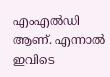എംഎല്‍ഡി ആണ്. എന്നാല്‍ ഇവിടെ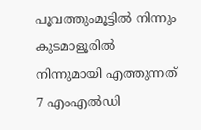പൂവത്തുംമൂട്ടില്‍ നിന്നും കുടമാളൂരില്‍ നിന്നുമായി എത്തുന്നത് 7 എംഎല്‍ഡി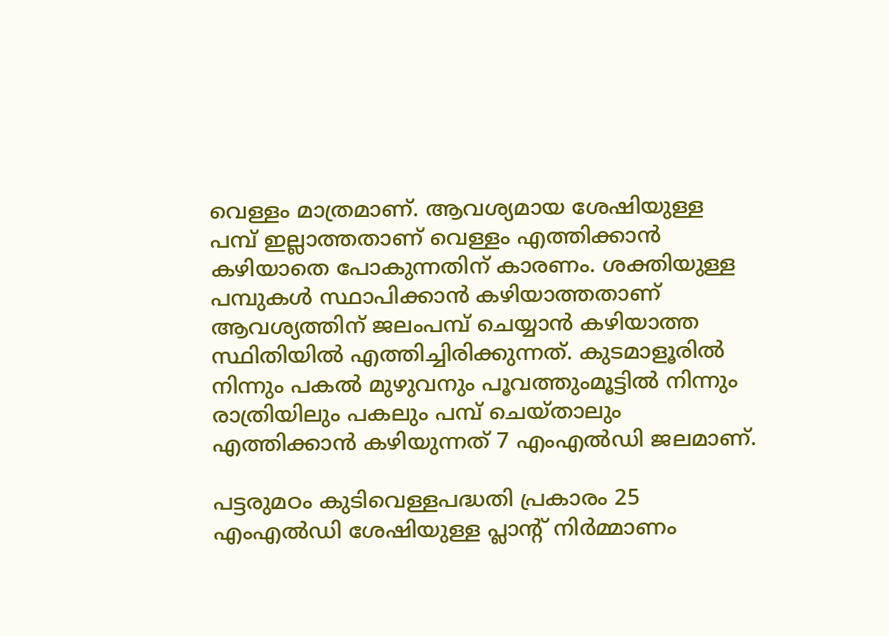വെള്ളം മാത്രമാണ്. ആവശ്യമായ ശേഷിയുള്ള പമ്പ് ഇല്ലാത്തതാണ് വെള്ളം എത്തിക്കാന്‍ കഴിയാതെ പോകുന്നതിന് കാരണം. ശക്തിയുള്ള പമ്പുകള്‍ സ്ഥാപിക്കാന്‍ കഴിയാത്തതാണ് ആവശ്യത്തിന് ജലംപമ്പ് ചെയ്യാന്‍ കഴിയാത്ത സ്ഥിതിയില്‍ എത്തിച്ചിരിക്കുന്നത്. കുടമാളൂരില്‍ നിന്നും പകല്‍ മുഴുവനും പൂവത്തുംമൂട്ടില്‍ നിന്നും രാത്രിയിലും പകലും പമ്പ് ചെയ്താലും എത്തിക്കാന്‍ കഴിയുന്നത് 7 എംഎല്‍ഡി ജലമാണ്.

പട്ടരുമഠം കുടിവെള്ളപദ്ധതി പ്രകാരം 25 എംഎല്‍ഡി ശേഷിയുള്ള പ്ലാന്റ് നിര്‍മ്മാണം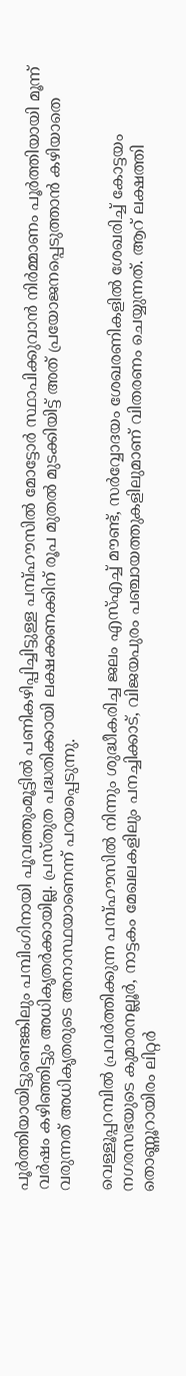പൂര്‍ത്തിയായിട്ടുണ്ടെങ്കിലും പമ്പിംഗിനായി പൂവത്തുംമൂട്ടില്‍ പണികഴിപ്പിച്ചിട്ടുള്ള പമ്പ്ഹൗസില്‍ മോട്ടോര്‍ സ്ഥാപിക്കുവാന്‍ നിര്‍മ്മാണം പൂര്‍ത്തിയായി മൂന്ന് വര്‍ഷം കഴിഞ്ഞിട്ടും അധികൃതര്‍ക്കായില്ല. പ്രസ്തുത പദ്ധതിക്കായി ലക്ഷക്കണക്കിന് രൂപ മുതല്‍ മുടക്കിയിട്ട് അത് പ്രയോജനപ്പെടുത്താന്‍ കഴിയാതെ വരുന്നത് അധികൃതരുടെ അനാസ്ഥയാണെന്ന് പറയപ്പെടുന്നു.

വെള്ളൂപ്പറമ്പില്‍ പ്രവര്‍ത്തിക്കുന്ന പമ്പ്ഹൗസില്‍ നിന്നും ശുദ്ധീകരിച്ച ജലം എസ്എച്ച് മൗണ്ട്, സര്‍വ്വോദയം ശേഖരണികളില്‍ ശേഖരിച്ച് കോട്ടയം നഗരസഭയുടെ കുമാരനല്ലൂര്‍, നാട്ടകം മേഖലകളിലും പനച്ചിക്കാട്, വിജയപുരം പഞ്ചായത്തുകളിലുമാണ് വിതരണം ചെയ്യുന്നത്. ആറ് ലക്ഷത്തി തൊണ്ണൂറായിരം ലിറ്റര്‍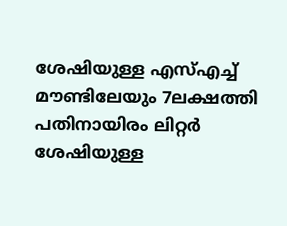ശേഷിയുള്ള എസ്എച്ച് മൗണ്ടിലേയും 7ലക്ഷത്തി പതിനായിരം ലിറ്റര്‍ ശേഷിയുള്ള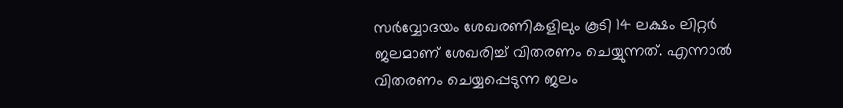സര്‍വ്വോദയം ശേഖരണികളിലും കൂടി 14 ലക്ഷം ലിറ്റര്‍ ജലമാണ് ശേഖരിച്ച് വിതരണം ചെയ്യുന്നത്. എന്നാല്‍ വിതരണം ചെയ്യപ്പെടുന്ന ജലം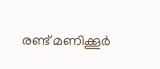രണ്ട് മണിക്കൂര്‍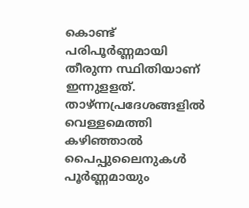കൊണ്ട് പരിപൂര്‍ണ്ണമായി തീരുന്ന സ്ഥിതിയാണ് ഇന്നുളളത്. താഴ്ന്നപ്രദേശങ്ങളില്‍ വെള്ളമെത്തി കഴിഞ്ഞാല്‍ പൈപ്പുലൈനുകള്‍ പൂര്‍ണ്ണമായും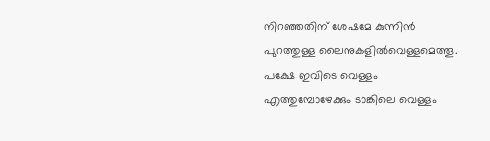നിറഞ്ഞതിന് ശേഷമേ കുന്നിന്‍ പുറത്തുള്ള ലൈനുകളില്‍വെള്ളമെത്തൂ. പക്ഷേ ഇവിടെ വെള്ളം എത്തുമ്പോഴേക്കും ടാങ്കിലെ വെള്ളം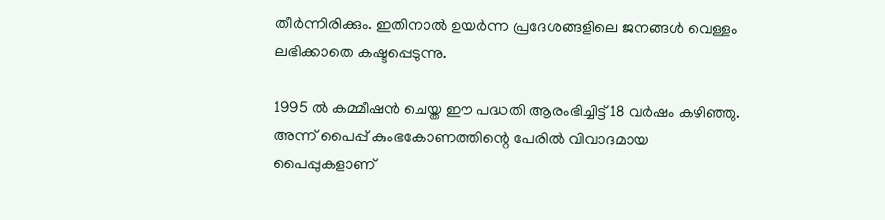തീര്‍ന്നിരിക്കും. ഇതിനാല്‍ ഉയര്‍ന്ന പ്രദേശങ്ങളിലെ ജനങ്ങള്‍ വെള്ളം ലഭിക്കാതെ കഷ്ടപ്പെടുന്നു.

1995 ല്‍ കമ്മീഷന്‍ ചെയ്ത ഈ പദ്ധതി ആരംഭിച്ചിട്ട് 18 വര്‍ഷം കഴിഞ്ഞു. അന്ന് പൈപ്പ് കുംഭകോണത്തിന്റെ പേരില്‍ വിവാദമായ പൈപ്പുകളാണ്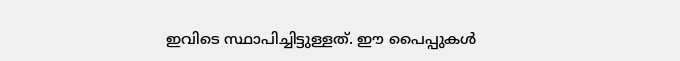ഇവിടെ സ്ഥാപിച്ചിട്ടുള്ളത്. ഈ പൈപ്പുകള്‍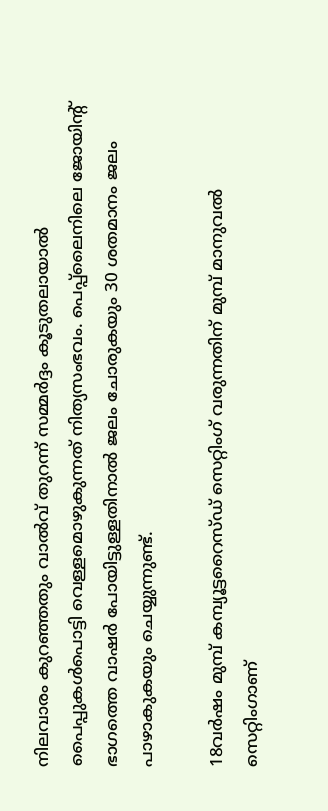നിലവാരം കുറഞ്ഞതും വാല്‍വ് തുറന്ന് സമ്മര്‍ദ്ദം കൂടുതലായാല്‍ പൈപ്പുകള്‍പൊട്ടി വെള്ളമൊഴുകുന്നത് നിത്യസംഭവം. പെപ്പ്‌ലൈനിലെ ജോയിന്റ് ഭാഗത്തെ വാഷര്‍ പോയിട്ടുള്ളതിനാല്‍ ജലം ചോരുകയും 30 ശതമാനം ജലം പാഴാകുകയും ചെയ്യുന്നുണ്ട്.

18വര്‍ഷം മുമ്പ് കമ്പ്യൂട്ടറൈസ്ഡ് സെറ്റിംഗ് വരുന്നതിന് മുമ്പ് മാനുവല്‍ സെറ്റിംഗാണ്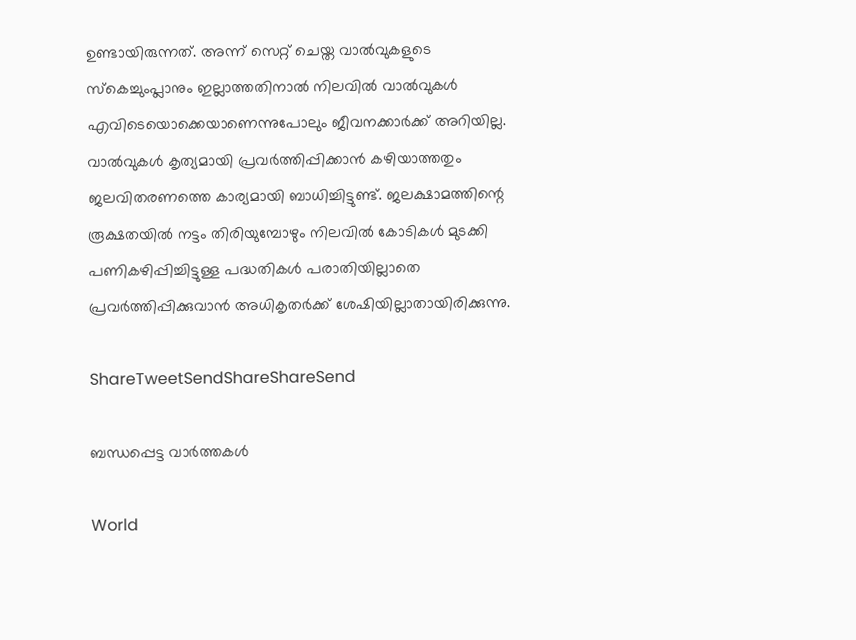ഉണ്ടായിരുന്നത്. അന്ന് സെറ്റ് ചെയ്ത വാല്‍വുകളുടെ സ്‌കെച്ചുംപ്ലാനും ഇല്ലാത്തതിനാല്‍ നിലവില്‍ വാല്‍വുകള്‍ എവിടെയൊക്കെയാണെന്നുപോലും ജീവനക്കാര്‍ക്ക് അറിയില്ല. വാല്‍വുകള്‍ കൃത്യമായി പ്രവര്‍ത്തിപ്പിക്കാന്‍ കഴിയാത്തതും ജലവിതരണത്തെ കാര്യമായി ബാധിച്ചിട്ടുണ്ട്. ജലക്ഷാമത്തിന്റെ രൂക്ഷതയില്‍ നട്ടം തിരിയുമ്പോഴും നിലവില്‍ കോടികള്‍ മുടക്കി പണികഴിപ്പിച്ചിട്ടുള്ള പദ്ധതികള്‍ പരാതിയില്ലാതെ പ്രവര്‍ത്തിപ്പിക്കുവാന്‍ അധികൃതര്‍ക്ക് ശേഷിയില്ലാതായിരിക്കുന്നു.

ShareTweetSendShareShareSend

ബന്ധപ്പെട്ട വാര്‍ത്തകള്‍

World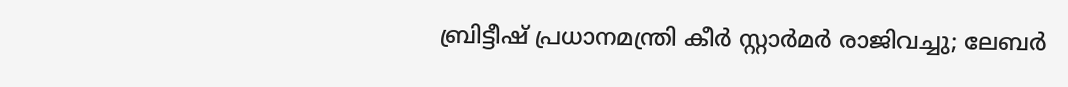ബ്രിട്ടീഷ് പ്രധാനമന്ത്രി കീർ സ്റ്റാർമർ രാജിവച്ചു; ലേബർ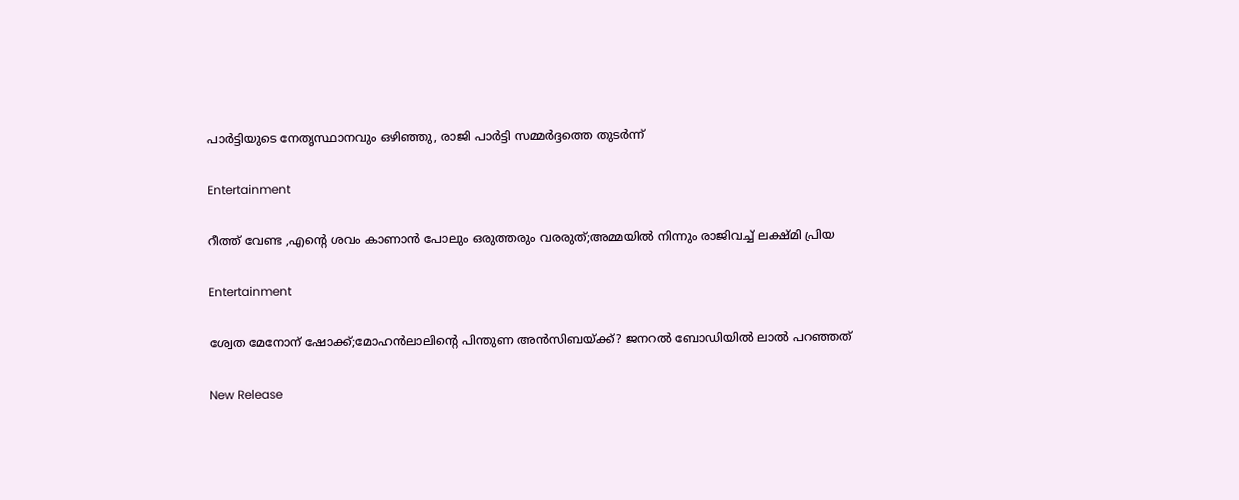പാർട്ടിയുടെ നേതൃസ്ഥാനവും ഒഴിഞ്ഞു, രാജി പാർട്ടി സമ്മർദ്ദത്തെ തുടർന്ന്

Entertainment

റീത്ത് വേണ്ട ,എന്റെ ശവം കാണാന്‍ പോലും ഒരുത്തരും വരരുത്;അമ്മയില്‍ നിന്നും രാജിവച്ച് ലക്ഷ്മി പ്രിയ

Entertainment

ശ്വേത മേനോന് ഷോക്ക്;മോഹന്‍ലാലിന്റെ പിന്തുണ അന്‍സിബയ്‌ക്ക്? ജനറല്‍ ബോഡിയില്‍ ലാല്‍ പറഞ്ഞത്

New Release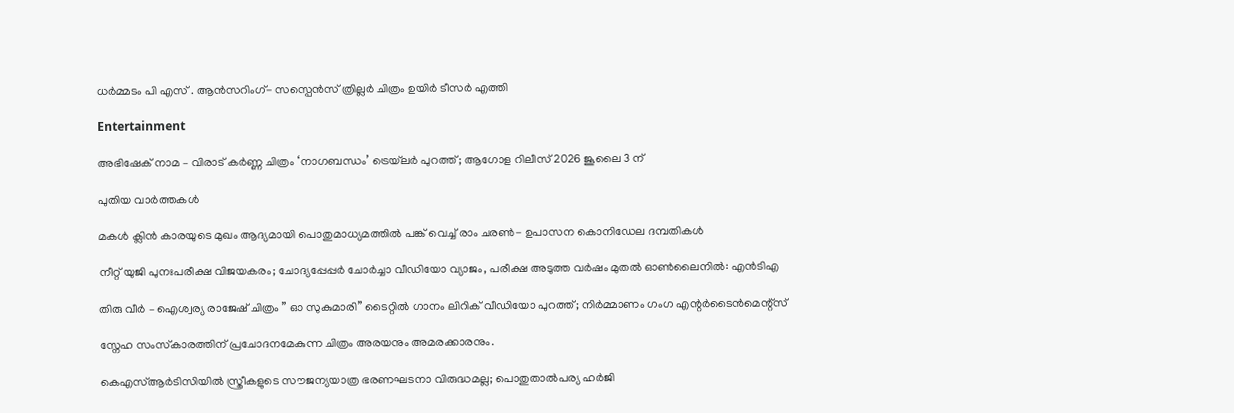ധർമ്മടം പി എസ് . ആൻസറിംഗ്- സസ്പെൻസ് ത്രില്ലർ ചിത്രം ഉയിർ ടീസർ എത്തി

Entertainment

അഭിഷേക് നാമ – വിരാട് കർണ്ണ ചിത്രം ‘നാഗബന്ധം’ ട്രെയ്‌ലർ പുറത്ത്; ആഗോള റിലീസ് 2026 ജൂലൈ 3 ന്

പുതിയ വാര്‍ത്തകള്‍

മകൾ ക്ലിൻ കാരയുടെ മുഖം ആദ്യമായി പൊതുമാധ്യമത്തിൽ പങ്ക് വെച്ച് രാം ചരൺ- ഉപാസന കൊനിഡേല ദമ്പതികൾ

നീറ്റ് യുജി പുനഃപരീക്ഷ വിജയകരം; ചോദ്യപ്പേപ്പർ ചോർച്ചാ വീഡിയോ വ്യാജം, പരീക്ഷ അടുത്ത വർഷം മുതൽ ഓൺലൈനിൽ: എൻടിഎ

തിരു വീർ – ഐശ്വര്യ രാജേഷ് ചിത്രം ” ഓ സുകുമാരി” ടൈറ്റിൽ ഗാനം ലിറിക് വീഡിയോ പുറത്ത്; നിർമ്മാണം ഗംഗ എന്റർടൈൻമെന്റ്‌സ്

സ്നേഹ സംസ്‌കാരത്തിന് പ്രചോദനമേകുന്ന ചിത്രം അരയനും അമരക്കാരനും.

കെഎസ്ആർടിസിയിൽ സ്ത്രീകളുടെ സൗജന്യയാത്ര ഭരണഘടനാ വിരുദ്ധമല്ല; പൊതുതാൽപര്യ ഹർജി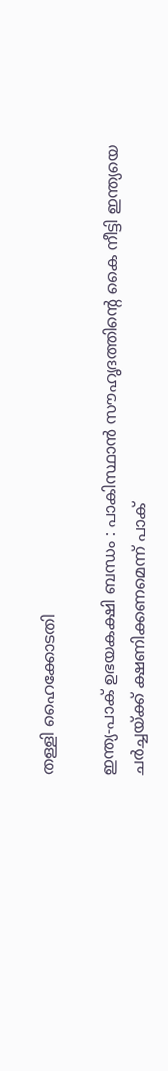തള്ളി ഹൈക്കോടതി

ഇന്ത്യ-പാക് ഉഭയകക്ഷി ബന്ധം : പാകിസ്ഥാൻ സൗഹൃദത്തിന്റെ കൈ നീട്ടി ഇന്ത്യയെ ചർച്ചയ്‌ക്ക് ക്ഷണിക്കണമെന്ന് പാക്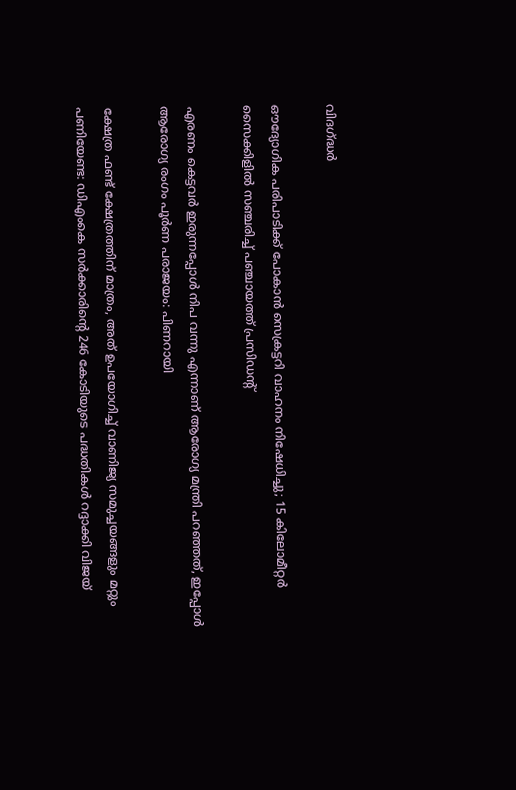വിദഗ്‌ദ്ധർ

ഔദ്യോഗിക പരിപാടിക്ക് പോകാൻ സെക്രട്ടറി വാഹനം നിഷേധിച്ചു; 15 കിലോമീറ്റ‌ർ സൈക്കിളിൽ സഞ്ചരിച്ച് പഞ്ചായത്ത് പ്രസിഡന്റ്

എരണം കെട്ടവർ ഇരുന്നപ്പോൾ നിപ വന്നു എന്നാണ് ആരോഗ്യ മന്ത്രി പറഞ്ഞത്, ഇപ്പോൾ ആരോഗ്യ രംഗം പൂർണ പരാജയം: പിണറായി

ക്ഷേത്ര ഫണ്ട് ക്ഷേത്രത്തിന് മാത്രം, അത് ഉപയോഗിച്ച് വാണിജ്യ സമുച്ചയങ്ങളും മറ്റും പണിയേണ്ട: ഡിഎംകെ സർക്കാരിന്റെ 246 കോടിയുടെ പദ്ധതികൾ റദ്ദാക്കി വിജയ്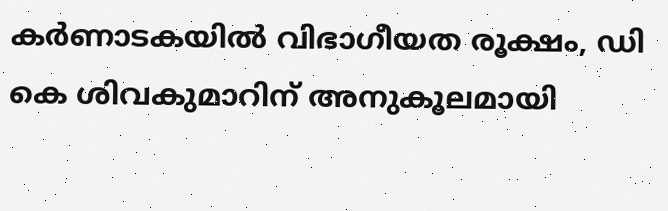കർണാടകയിൽ വിഭാഗീയത രൂക്ഷം, ഡി കെ ശിവകുമാറിന് അനുകൂലമായി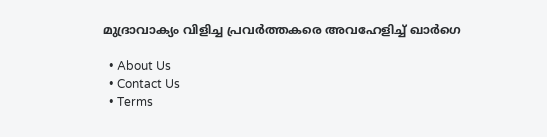മുദ്രാവാക്യം വിളിച്ച പ്രവർത്തകരെ അവഹേളിച്ച് ഖാർഗെ

  • About Us
  • Contact Us
  • Terms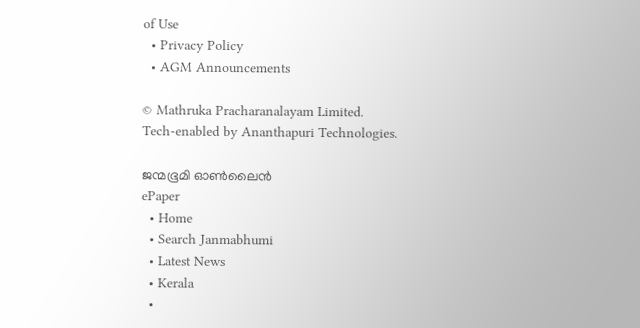of Use
  • Privacy Policy
  • AGM Announcements

© Mathruka Pracharanalayam Limited.
Tech-enabled by Ananthapuri Technologies.

ജന്മഭൂമി ഓണ്‍ലൈന്‍
ePaper
  • Home
  • Search Janmabhumi
  • Latest News
  • Kerala
  •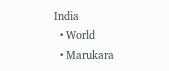India
  • World
  • Marukara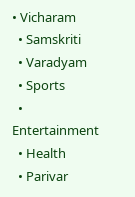• Vicharam
  • Samskriti
  • Varadyam
  • Sports
  • Entertainment
  • Health
  • Parivar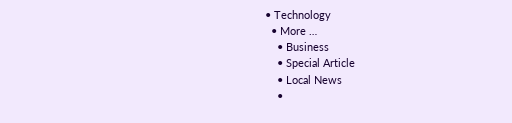• Technology
  • More …
    • Business
    • Special Article
    • Local News
    •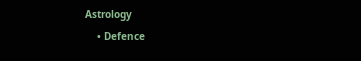Astrology
    • Defence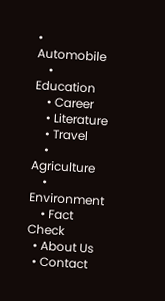• Automobile
    • Education
    • Career
    • Literature
    • Travel
    • Agriculture
    • Environment
    • Fact Check
  • About Us
  • Contact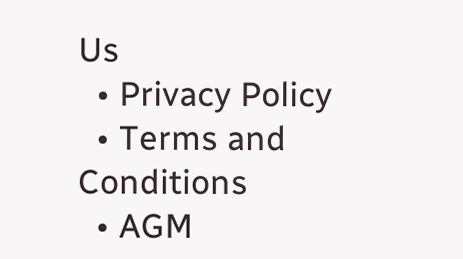Us
  • Privacy Policy
  • Terms and Conditions
  • AGM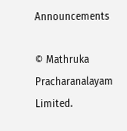Announcements

© Mathruka Pracharanalayam Limited.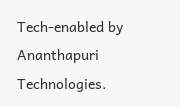Tech-enabled by Ananthapuri Technologies.